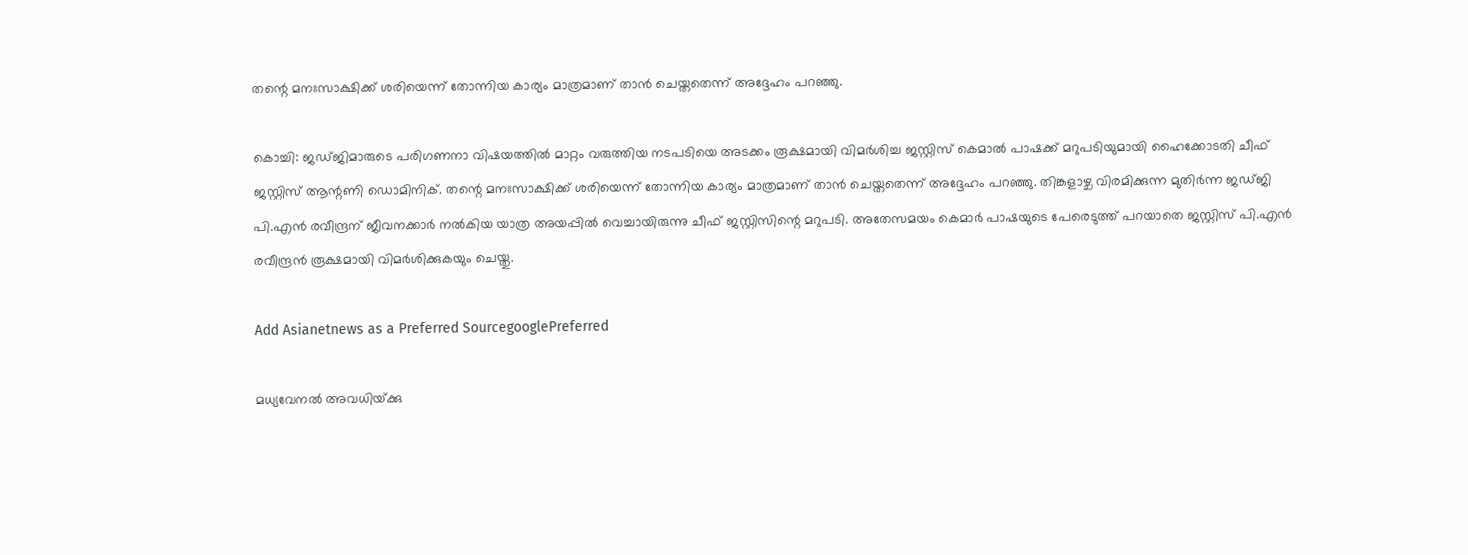തന്റെ മനഃസാക്ഷിക്ക് ശരിയെന്ന് തോന്നിയ കാര്യം മാത്രമാണ് താന്‍ ചെയ്തതെന്ന് അദ്ദേഹം പറഞ്ഞു.

കൊച്ചി: ജഡ്ജിമാരുടെ പരിഗണനാ വിഷയത്തില്‍ മാറ്റം വരുത്തിയ നടപടിയെ അടക്കം രൂക്ഷമായി വിമര്‍ശിച്ച ജസ്റ്റിസ് കെമാല്‍ പാഷക്ക് മറുപടിയുമായി ഹൈക്കോടതി ചീഫ് ജസ്റ്റിസ് ആന്റണി ഡൊമിനിക്. തന്റെ മനഃസാക്ഷിക്ക് ശരിയെന്ന് തോന്നിയ കാര്യം മാത്രമാണ് താന്‍ ചെയ്തതെന്ന് അദ്ദേഹം പറഞ്ഞു. തിങ്കളാഴ്ച വിരമിക്കുന്ന മുതിര്‍ന്ന ജഡ്ജി പി.എന്‍ രവീന്ദ്രന് ജീവനക്കാര്‍ നല്‍കിയ യാത്ര അയപ്പില്‍ വെച്ചായിരുന്നു ചീഫ് ജസ്റ്റിസിന്റെ മറുപടി. അതേസമയം കെമാര്‍ പാഷയുടെ പേരെടുത്ത് പറയാതെ ജസ്റ്റിസ് പി.എന്‍ രവീന്ദ്രന്‍ രൂക്ഷമായി വിമര്‍ശിക്കുകയും ചെയ്തു.

Add Asianetnews as a Preferred SourcegooglePreferred

മധ്യവേനല്‍ അവധിയ്‌ക്കു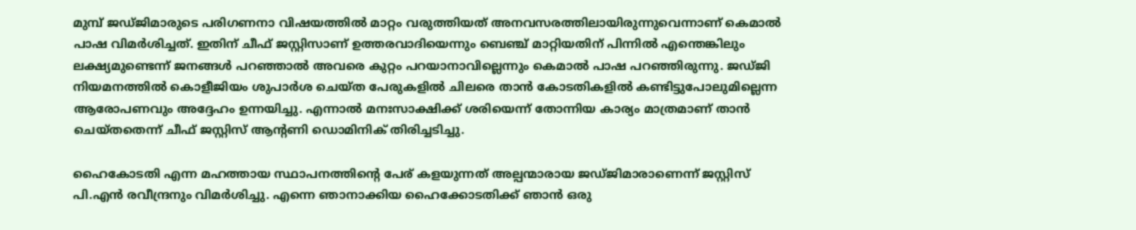മുമ്പ് ജഡ്ജിമാരുടെ പരിഗണനാ വിഷയത്തില്‍ മാറ്റം വരുത്തിയത് അനവസരത്തിലായിരുന്നുവെന്നാണ് കെമാല്‍ പാഷ വിമര്‍ശിച്ചത്. ഇതിന് ചീഫ് ജസ്റ്റിസാണ് ഉത്തരവാദിയെന്നും ബെഞ്ച് മാറ്റിയതിന് പിന്നില്‍ എന്തെങ്കിലും ലക്ഷ്യമുണ്ടെന്ന് ജനങ്ങള്‍ പറഞ്ഞാല്‍ അവരെ കുറ്റം പറയാനാവില്ലെന്നും കെമാല്‍ പാഷ പറഞ്ഞിരുന്നു. ജഡ്ജി നിയമനത്തില്‍ കൊളീജിയം ശുപാര്‍ശ ചെയ്ത പേരുകളില്‍ ചിലരെ താന്‍ കോടതികളില്‍ കണ്ടിട്ടുപോലുമില്ലെന്ന ആരോപണവും അദ്ദേഹം ഉന്നയിച്ചു. എന്നാല്‍ മനഃസാക്ഷിക്ക് ശരിയെന്ന് തോന്നിയ കാര്യം മാത്രമാണ് താന്‍ ചെയ്തതെന്ന് ചീഫ് ജസ്റ്റിസ് ആന്റണി ഡൊമിനിക് തിരിച്ചടിച്ചു.

ഹൈകോടതി എന്ന മഹത്തായ സ്ഥാപനത്തിന്റെ പേര് കളയുന്നത് അല്പന്മാരായ ജഡ്ജിമാരാണെന്ന് ജസ്റ്റിസ് പി.എന്‍ രവീന്ദ്രനും വിമര്‍ശിച്ചു. എന്നെ ഞാനാക്കിയ ഹൈക്കോടതിക്ക് ഞാന്‍ ഒരു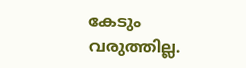കേടും വരുത്തില്ല.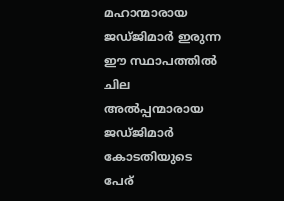മഹാന്മാരായ ജഡ്ജിമാര്‍ ഇരുന്ന ഈ സ്ഥാപത്തില്‍ ചില അല്‍പ്പന്മാരായ ജഡ്ജിമാര്‍ കോടതിയുടെ പേര്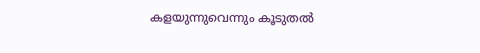കളയുന്നുവെന്നും കൂടുതല്‍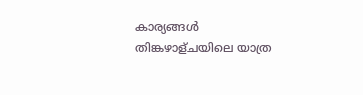കാര്യങ്ങള്‍ തിങ്കഴാള്ചയിലെ യാത്ര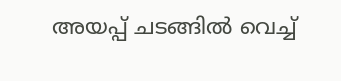അയപ്പ് ചടങ്ങില്‍ വെച്ച്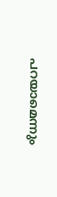പറയാമെന്നും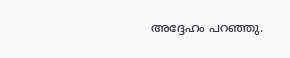അദ്ദേഹം പറഞ്ഞു.